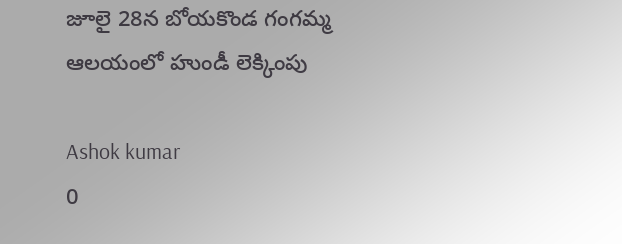జూలై 28న బోయకొండ గంగమ్మ ఆలయంలో హుండీ లెక్కింపు

Ashok kumar
0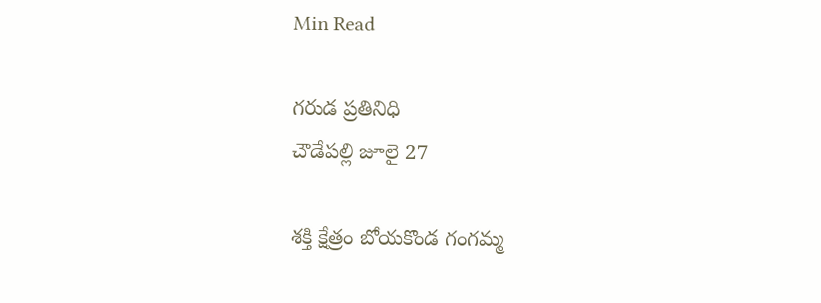Min Read

గరుడ ప్రతినిధి
చౌడేపల్లి జూలై 27

శక్తి క్షేత్రం బోయకొండ గంగమ్మ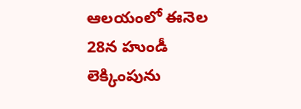ఆలయంలో ఈనెల 28న హుండీ లెక్కింపును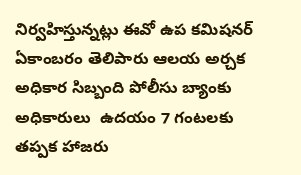నిర్వహిస్తున్నట్లు ఈవో ఉప కమిషనర్ ఏకాంబరం తెలిపారు ఆలయ అర్చక అధికార సిబ్బంది పోలీసు బ్యాంకు అధికారులు  ఉదయం 7 గంటలకు తప్పక హాజరు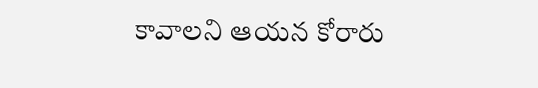కావాలని ఆయన కోరారు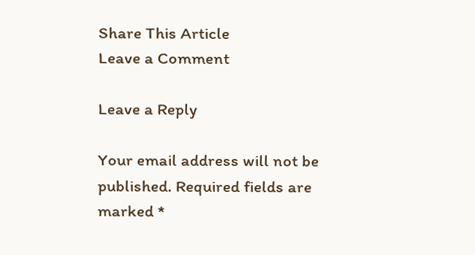Share This Article
Leave a Comment

Leave a Reply

Your email address will not be published. Required fields are marked *